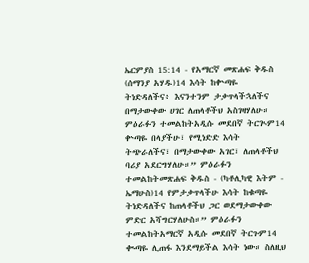ኤርምያስ 15:14 - የአማርኛ መጽሐፍ ቅዱስ (ሰማንያ አሃዱ)14 እሳት ከቍጣዬ ትነድዳለችና፥ እናንተንም ታቃጥላችኋለችና በማታውቀው ሀገር ለጠላቶችህ አስገዛሃለሁ። ምዕራፉን ተመልከትአዲሱ መደበኛ ትርጒም14 ቍጣዬ በላያችሁ፣ የሚነድድ እሳት ትጭራለችና፣ በማታውቀው አገር፣ ለጠላቶችህ ባሪያ አደርግሃለሁ።” ምዕራፉን ተመልከትመጽሐፍ ቅዱስ - (ካቶሊካዊ እትም - ኤማሁስ)14 የምታቃጥላችሁ እሳት ከቁጣዬ ትነድዳለችና ከጠላቶችህ ጋር ወደማታውቀው ምድር አሻግርሃለሁስ።” ምዕራፉን ተመልከትአማርኛ አዲሱ መደበኛ ትርጉም14 ቊጣዬ ሊጠፋ እንደማይችል እሳት ነው። ስለዚህ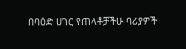በባዕድ ሀገር የጠላቶቻችሁ ባሪያዎች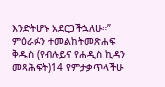እንድትሆኑ አደርጋችኋለሁ።” ምዕራፉን ተመልከትመጽሐፍ ቅዱስ (የብሉይና የሐዲስ ኪዳን መጻሕፍት)14 የምታቃጥላችሁ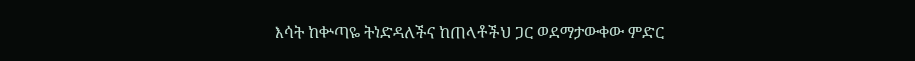እሳት ከቍጣዬ ትነድዳለችና ከጠላቶችህ ጋር ወደማታውቀው ምድር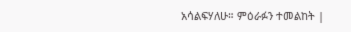አሳልፍሃለሁ። ምዕራፉን ተመልከት |